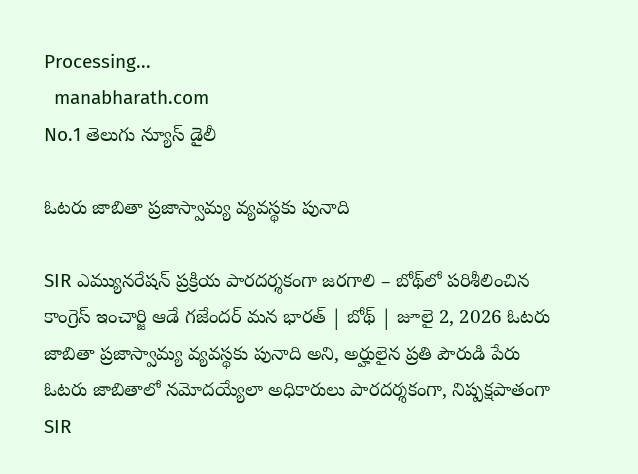Processing...
  manabharath.com
No.1 తెలుగు న్యూస్ డైలీ

ఓటరు జాబితా ప్రజాస్వామ్య వ్యవస్థకు పునాది

SIR ఎమ్యునరేషన్ ప్రక్రియ పారదర్శకంగా జరగాలి – బోథ్‌లో పరిశీలించిన కాంగ్రెస్ ఇంచార్జి ఆడే గజేందర్ మన భారత్ | బోథ్ | జూలై 2, 2026 ఓటరు జాబితా ప్రజాస్వామ్య వ్యవస్థకు పునాది అని, అర్హులైన ప్రతి పౌరుడి పేరు ఓటరు జాబితాలో నమోదయ్యేలా అధికారులు పారదర్శకంగా, నిష్పక్షపాతంగా SIR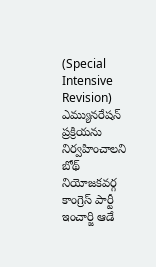(Special Intensive Revision) ఎమ్యునరేషన్ ప్రక్రియను నిర్వహించాలని బోథ్ నియోజకవర్గ కాంగ్రెస్ పార్టీ ఇంచార్జి ఆడే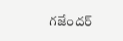గజేందర్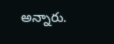అన్నారు.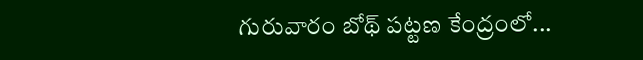గురువారం బోథ్ పట్టణ కేంద్రంలో...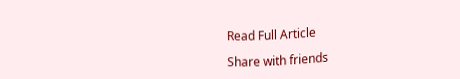Read Full Article

Share with friends